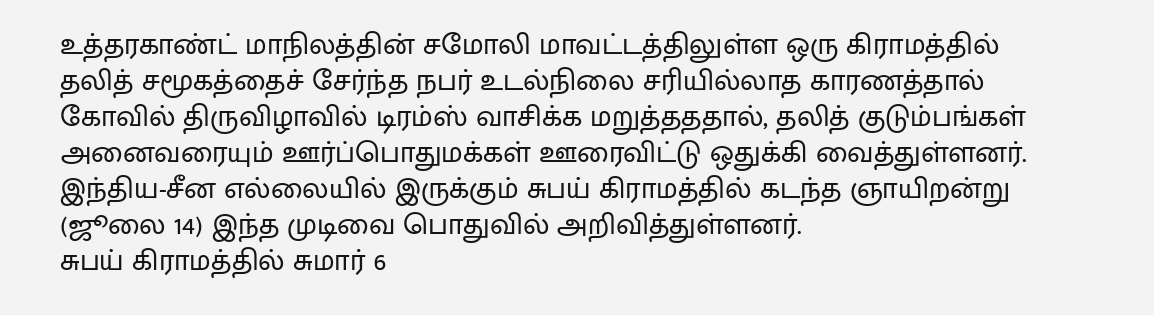உத்தரகாண்ட் மாநிலத்தின் சமோலி மாவட்டத்திலுள்ள ஒரு கிராமத்தில் தலித் சமூகத்தைச் சேர்ந்த நபர் உடல்நிலை சரியில்லாத காரணத்தால் கோவில் திருவிழாவில் டிரம்ஸ் வாசிக்க மறுத்தததால், தலித் குடும்பங்கள் அனைவரையும் ஊர்ப்பொதுமக்கள் ஊரைவிட்டு ஒதுக்கி வைத்துள்ளனர்.
இந்திய-சீன எல்லையில் இருக்கும் சுபய் கிராமத்தில் கடந்த ஞாயிறன்று (ஜூலை 14) இந்த முடிவை பொதுவில் அறிவித்துள்ளனர்.
சுபய் கிராமத்தில் சுமார் 6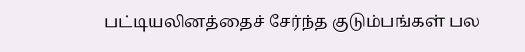பட்டியலினத்தைச் சேர்ந்த குடும்பங்கள் பல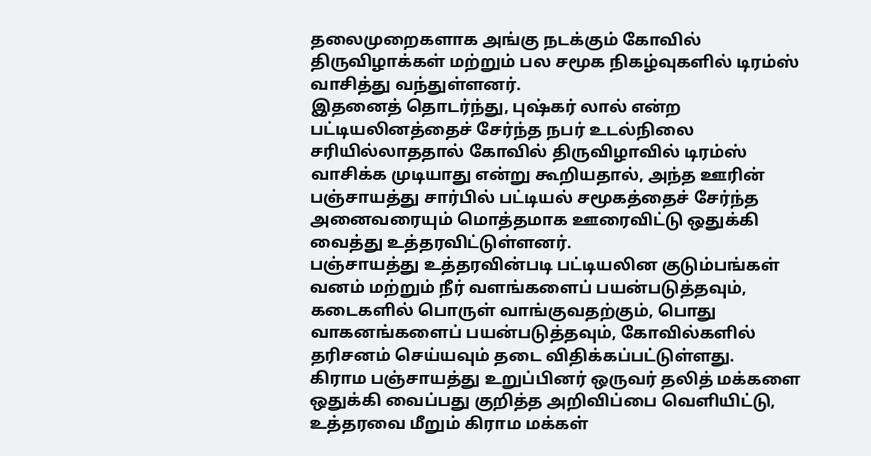தலைமுறைகளாக அங்கு நடக்கும் கோவில் திருவிழாக்கள் மற்றும் பல சமூக நிகழ்வுகளில் டிரம்ஸ் வாசித்து வந்துள்ளனர்.
இதனைத் தொடர்ந்து, புஷ்கர் லால் என்ற பட்டியலினத்தைச் சேர்ந்த நபர் உடல்நிலை சரியில்லாததால் கோவில் திருவிழாவில் டிரம்ஸ் வாசிக்க முடியாது என்று கூறியதால், அந்த ஊரின் பஞ்சாயத்து சார்பில் பட்டியல் சமூகத்தைச் சேர்ந்த அனைவரையும் மொத்தமாக ஊரைவிட்டு ஒதுக்கி வைத்து உத்தரவிட்டுள்ளனர்.
பஞ்சாயத்து உத்தரவின்படி பட்டியலின குடும்பங்கள் வனம் மற்றும் நீர் வளங்களைப் பயன்படுத்தவும், கடைகளில் பொருள் வாங்குவதற்கும், பொது வாகனங்களைப் பயன்படுத்தவும், கோவில்களில் தரிசனம் செய்யவும் தடை விதிக்கப்பட்டுள்ளது.
கிராம பஞ்சாயத்து உறுப்பினர் ஒருவர் தலித் மக்களை ஒதுக்கி வைப்பது குறித்த அறிவிப்பை வெளியிட்டு, உத்தரவை மீறும் கிராம மக்கள்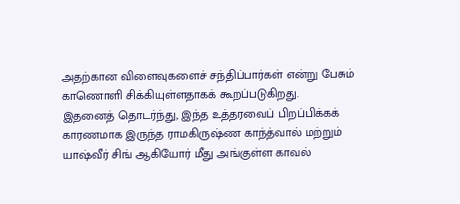அதற்கான விளைவுகளைச் சந்திப்பார்கள் என்று பேசும் காணொளி சிக்கியுள்ளதாகக் கூறப்படுகிறது.
இதனைத் தொடர்ந்து, இந்த உத்தரவைப் பிறப்பிக்கக் காரணமாக இருந்த ராமகிருஷ்ண காந்த்வால் மற்றும் யாஷ்வீர் சிங் ஆகியோர் மீது அங்குள்ள காவல்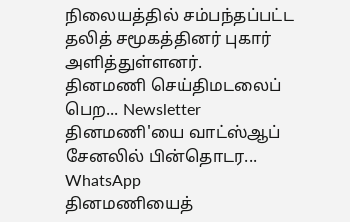நிலையத்தில் சம்பந்தப்பட்ட தலித் சமூகத்தினர் புகார் அளித்துள்ளனர்.
தினமணி செய்திமடலைப் பெற... Newsletter
தினமணி'யை வாட்ஸ்ஆப் சேனலில் பின்தொடர... WhatsApp
தினமணியைத்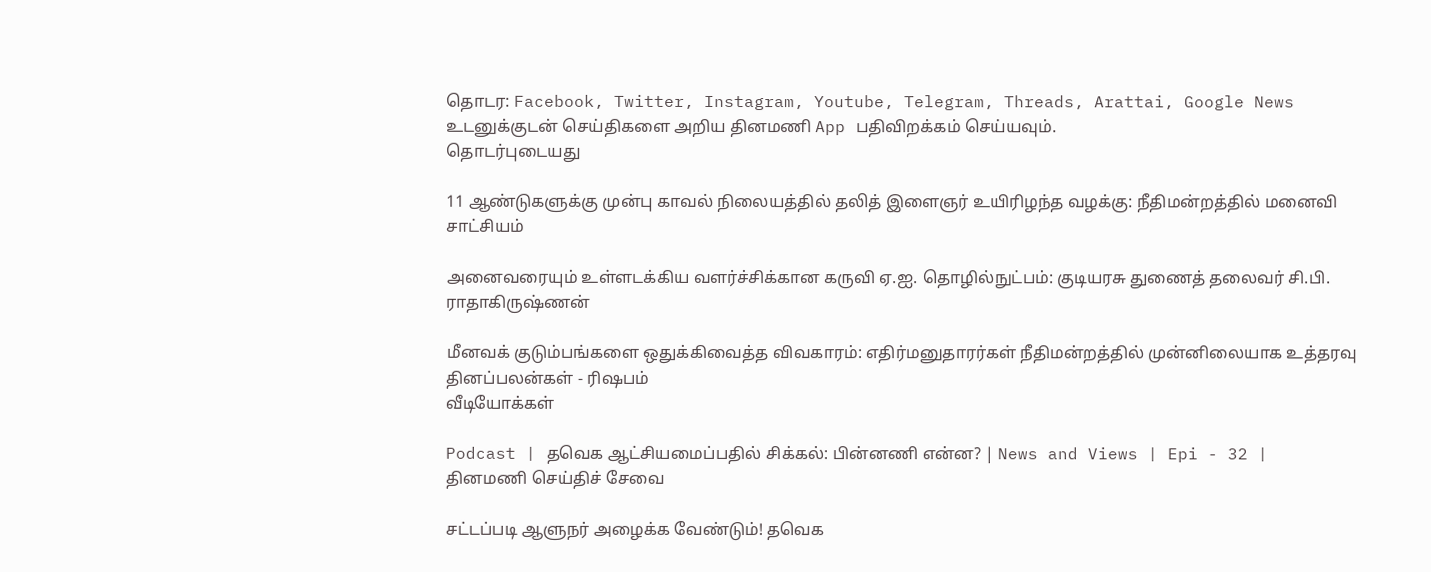தொடர: Facebook, Twitter, Instagram, Youtube, Telegram, Threads, Arattai, Google News
உடனுக்குடன் செய்திகளை அறிய தினமணி App பதிவிறக்கம் செய்யவும்.
தொடர்புடையது

11 ஆண்டுகளுக்கு முன்பு காவல் நிலையத்தில் தலித் இளைஞர் உயிரிழந்த வழக்கு: நீதிமன்றத்தில் மனைவி சாட்சியம்

அனைவரையும் உள்ளடக்கிய வளர்ச்சிக்கான கருவி ஏ.ஐ. தொழில்நுட்பம்: குடியரசு துணைத் தலைவர் சி.பி. ராதாகிருஷ்ணன்

மீனவக் குடும்பங்களை ஒதுக்கிவைத்த விவகாரம்: எதிர்மனுதாரர்கள் நீதிமன்றத்தில் முன்னிலையாக உத்தரவு
தினப்பலன்கள் - ரிஷபம்
வீடியோக்கள்

Podcast | தவெக ஆட்சியமைப்பதில் சிக்கல்: பின்னணி என்ன? | News and Views | Epi - 32 |
தினமணி செய்திச் சேவை

சட்டப்படி ஆளுநர் அழைக்க வேண்டும்! தவெக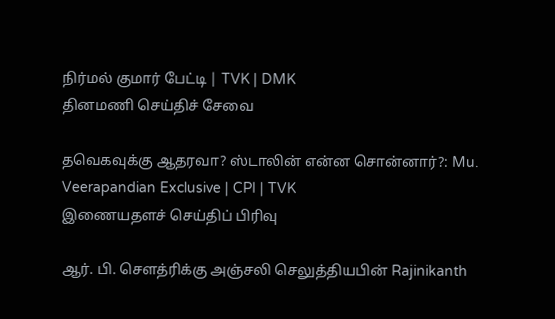நிர்மல் குமார் பேட்டி | TVK | DMK
தினமணி செய்திச் சேவை

தவெகவுக்கு ஆதரவா? ஸ்டாலின் என்ன சொன்னார்?: Mu. Veerapandian Exclusive | CPI | TVK
இணையதளச் செய்திப் பிரிவு

ஆர். பி. செளத்ரிக்கு அஞ்சலி செலுத்தியபின் Rajinikanth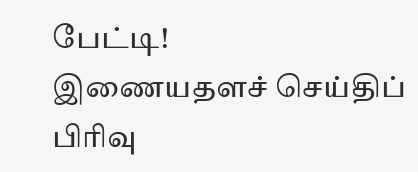பேட்டி!
இணையதளச் செய்திப் பிரிவு